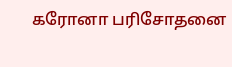கரோனா பரிசோதனை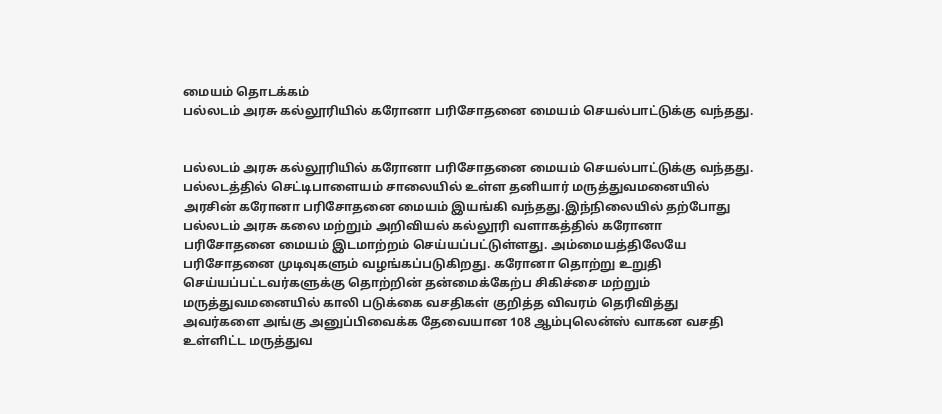மையம் தொடக்கம்
பல்லடம் அரசு கல்லூரியில் கரோனா பரிசோதனை மையம் செயல்பாட்டுக்கு வந்தது.


பல்லடம் அரசு கல்லூரியில் கரோனா பரிசோதனை மையம் செயல்பாட்டுக்கு வந்தது.
பல்லடத்தில் செட்டிபாளையம் சாலையில் உள்ள தனியார் மருத்துவமனையில் அரசின் கரோனா பரிசோதனை மையம் இயங்கி வந்தது.இந்நிலையில் தற்போது பல்லடம் அரசு கலை மற்றும் அறிவியல் கல்லூரி வளாகத்தில் கரோனா பரிசோதனை மையம் இடமாற்றம் செய்யப்பட்டுள்ளது. அம்மையத்திலேயே பரிசோதனை முடிவுகளும் வழங்கப்படுகிறது. கரோனா தொற்று உறுதி செய்யப்பட்டவர்களுக்கு தொற்றின் தன்மைக்கேற்ப சிகிச்சை மற்றும் மருத்துவமனையில் காலி படுக்கை வசதிகள் குறித்த விவரம் தெரிவித்து அவர்களை அங்கு அனுப்பிவைக்க தேவையான 108 ஆம்புலென்ஸ் வாகன வசதி உள்ளிட்ட மருத்துவ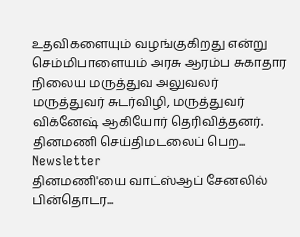உதவிகளையும் வழங்குகிறது என்று செம்மிபாளையம் அரசு ஆரம்ப சுகாதார நிலைய மருத்துவ அலுவலர் மருத்துவர் சுடர்விழி, மருத்துவர் விக்னேஷ் ஆகியோர் தெரிவித்தனர்.
தினமணி செய்திமடலைப் பெற... Newsletter
தினமணி'யை வாட்ஸ்ஆப் சேனலில் பின்தொடர...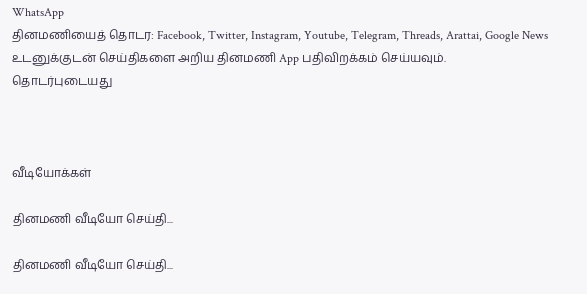WhatsApp
தினமணியைத் தொடர: Facebook, Twitter, Instagram, Youtube, Telegram, Threads, Arattai, Google News
உடனுக்குடன் செய்திகளை அறிய தினமணி App பதிவிறக்கம் செய்யவும்.
தொடர்புடையது



வீடியோக்கள்

தினமணி வீடியோ செய்தி...

தினமணி வீடியோ செய்தி...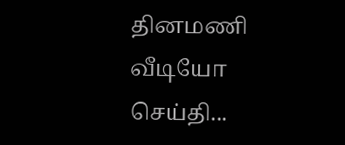தினமணி வீடியோ செய்தி...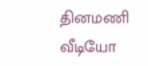தினமணி வீடியோ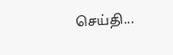செய்தி...